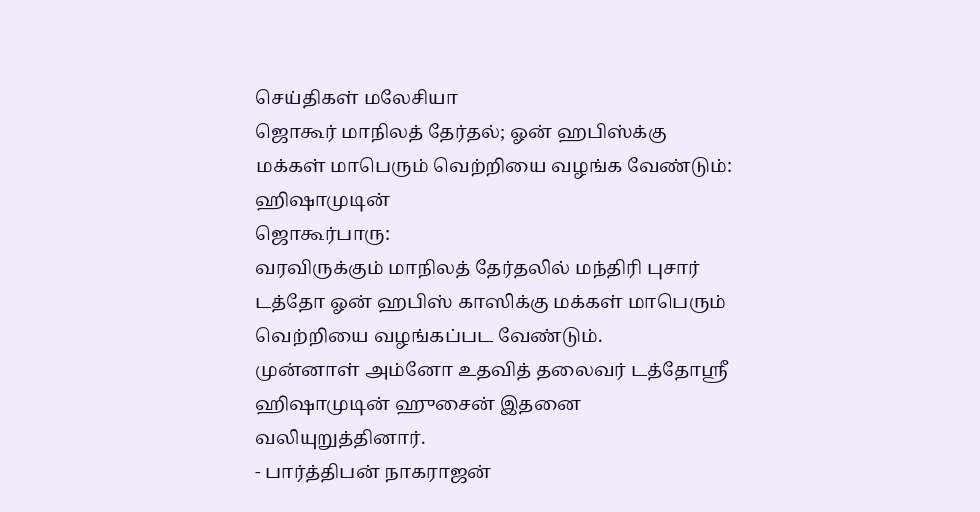செய்திகள் மலேசியா
ஜொகூர் மாநிலத் தேர்தல்; ஓன் ஹபிஸ்க்கு மக்கள் மாபெரும் வெற்றியை வழங்க வேண்டும்: ஹிஷாமுடின்
ஜொகூர்பாரு:
வரவிருக்கும் மாநிலத் தேர்தலில் மந்திரி புசார் டத்தோ ஓன் ஹபிஸ் காஸிக்கு மக்கள் மாபெரும் வெற்றியை வழங்கப்பட வேண்டும்.
முன்னாள் அம்னோ உதவித் தலைவர் டத்தோஸ்ரீ ஹிஷாமுடின் ஹுசைன் இதனை வலியுறுத்தினார்.
- பார்த்திபன் நாகராஜன்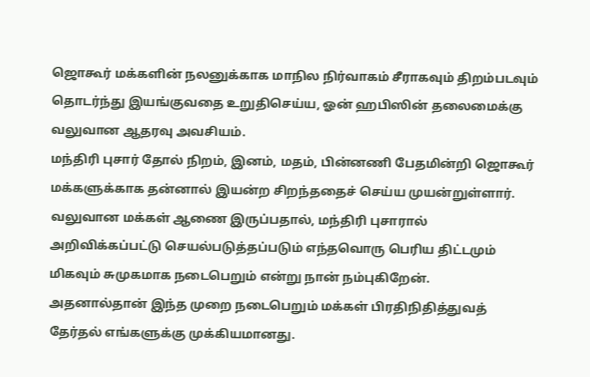ஜொகூர் மக்களின் நலனுக்காக மாநில நிர்வாகம் சீராகவும் திறம்படவும் தொடர்ந்து இயங்குவதை உறுதிசெய்ய, ஓன் ஹபிஸின் தலைமைக்கு வலுவான ஆதரவு அவசியம்.
மந்திரி புசார் தோல் நிறம், இனம், மதம், பின்னணி பேதமின்றி ஜொகூர் மக்களுக்காக தன்னால் இயன்ற சிறந்ததைச் செய்ய முயன்றுள்ளார்.
வலுவான மக்கள் ஆணை இருப்பதால், மந்திரி புசாரால் அறிவிக்கப்பட்டு செயல்படுத்தப்படும் எந்தவொரு பெரிய திட்டமும் மிகவும் சுமுகமாக நடைபெறும் என்று நான் நம்புகிறேன்.
அதனால்தான் இந்த முறை நடைபெறும் மக்கள் பிரதிநிதித்துவத் தேர்தல் எங்களுக்கு முக்கியமானது.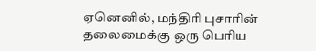ஏனெனில், மந்திரி புசாரின் தலைமைக்கு ஒரு பெரிய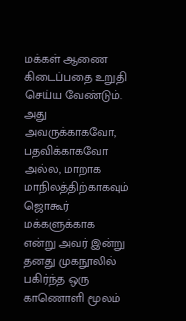மக்கள் ஆணை கிடைப்பதை உறுதி செய்ய வேண்டும்.
அது அவருக்காகவோ, பதவிக்காகவோ அல்ல, மாறாக மாநிலத்திற்காகவும் ஜொகூர் மக்களுக்காக என்று அவர் இன்று தனது முகநூலில் பகிர்ந்த ஒரு காணொளி மூலம்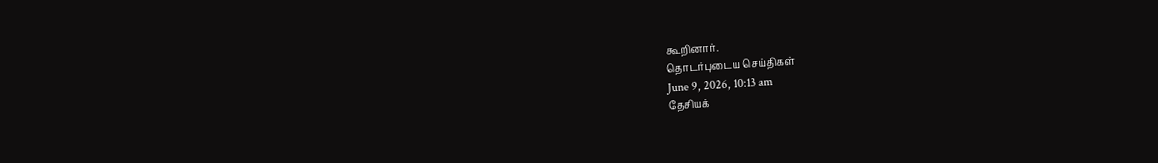கூறினார்.
தொடர்புடைய செய்திகள்
June 9, 2026, 10:13 am
தேசியக்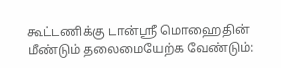கூட்டணிக்கு டான்ஸ்ரீ மொஹைதின் மீண்டும் தலைமையேற்க வேண்டும்: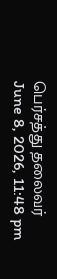பெர்சத்து தலைவர்
June 8, 2026, 11:48 pm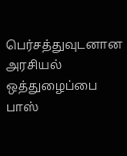பெர்சத்துவுடனான அரசியல் ஒத்துழைப்பை பாஸ்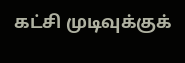கட்சி முடிவுக்குக்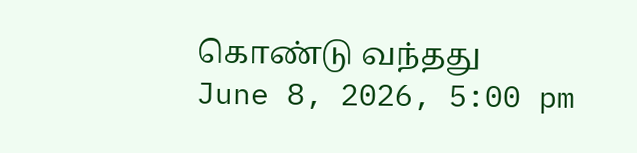கொண்டு வந்தது
June 8, 2026, 5:00 pm